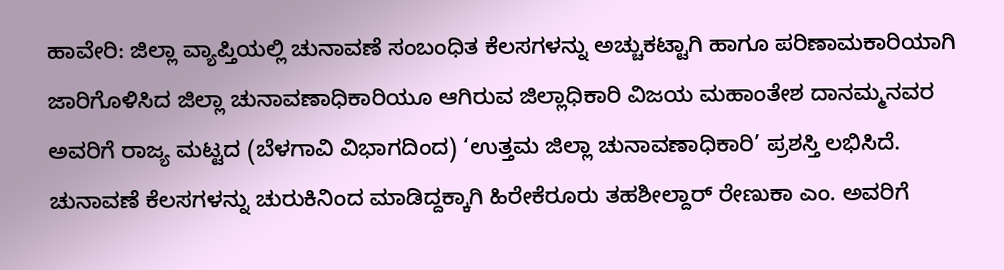ಹಾವೇರಿ: ಜಿಲ್ಲಾ ವ್ಯಾಪ್ತಿಯಲ್ಲಿ ಚುನಾವಣೆ ಸಂಬಂಧಿತ ಕೆಲಸಗಳನ್ನು ಅಚ್ಚುಕಟ್ಟಾಗಿ ಹಾಗೂ ಪರಿಣಾಮಕಾರಿಯಾಗಿ ಜಾರಿಗೊಳಿಸಿದ ಜಿಲ್ಲಾ ಚುನಾವಣಾಧಿಕಾರಿಯೂ ಆಗಿರುವ ಜಿಲ್ಲಾಧಿಕಾರಿ ವಿಜಯ ಮಹಾಂತೇಶ ದಾನಮ್ಮನವರ ಅವರಿಗೆ ರಾಜ್ಯ ಮಟ್ಟದ (ಬೆಳಗಾವಿ ವಿಭಾಗದಿಂದ) ‘ಉತ್ತಮ ಜಿಲ್ಲಾ ಚುನಾವಣಾಧಿಕಾರಿ’ ಪ್ರಶಸ್ತಿ ಲಭಿಸಿದೆ.
ಚುನಾವಣೆ ಕೆಲಸಗಳನ್ನು ಚುರುಕಿನಿಂದ ಮಾಡಿದ್ದಕ್ಕಾಗಿ ಹಿರೇಕೆರೂರು ತಹಶೀಲ್ದಾರ್ ರೇಣುಕಾ ಎಂ. ಅವರಿಗೆ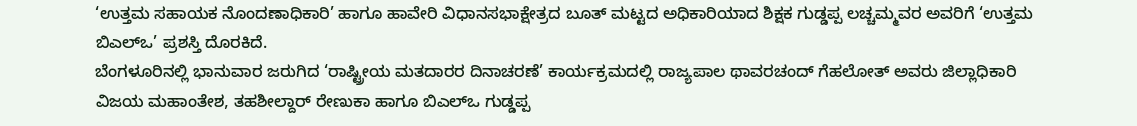‘ಉತ್ತಮ ಸಹಾಯಕ ನೊಂದಣಾಧಿಕಾರಿ’ ಹಾಗೂ ಹಾವೇರಿ ವಿಧಾನಸಭಾಕ್ಷೇತ್ರದ ಬೂತ್ ಮಟ್ಟದ ಅಧಿಕಾರಿಯಾದ ಶಿಕ್ಷಕ ಗುಡ್ಡಪ್ಪ ಲಚ್ಚಮ್ಮವರ ಅವರಿಗೆ ‘ಉತ್ತಮ ಬಿಎಲ್ಒ’ ಪ್ರಶಸ್ತಿ ದೊರಕಿದೆ.
ಬೆಂಗಳೂರಿನಲ್ಲಿ ಭಾನುವಾರ ಜರುಗಿದ ‘ರಾಷ್ಟ್ರೀಯ ಮತದಾರರ ದಿನಾಚರಣೆ’ ಕಾರ್ಯಕ್ರಮದಲ್ಲಿ ರಾಜ್ಯಪಾಲ ಥಾವರಚಂದ್ ಗೆಹಲೋತ್ ಅವರು ಜಿಲ್ಲಾಧಿಕಾರಿ ವಿಜಯ ಮಹಾಂತೇಶ, ತಹಶೀಲ್ದಾರ್ ರೇಣುಕಾ ಹಾಗೂ ಬಿಎಲ್ಒ ಗುಡ್ಡಪ್ಪ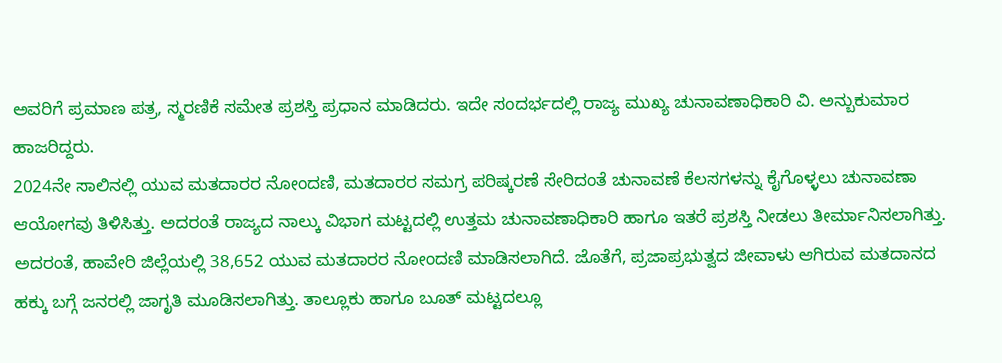ಅವರಿಗೆ ಪ್ರಮಾಣ ಪತ್ರ, ಸ್ಮರಣಿಕೆ ಸಮೇತ ಪ್ರಶಸ್ತಿ ಪ್ರಧಾನ ಮಾಡಿದರು. ಇದೇ ಸಂದರ್ಭದಲ್ಲಿ ರಾಜ್ಯ ಮುಖ್ಯ ಚುನಾವಣಾಧಿಕಾರಿ ವಿ. ಅನ್ಬುಕುಮಾರ ಹಾಜರಿದ್ದರು.
2024ನೇ ಸಾಲಿನಲ್ಲಿ ಯುವ ಮತದಾರರ ನೋಂದಣಿ, ಮತದಾರರ ಸಮಗ್ರ ಪರಿಷ್ಕರಣೆ ಸೇರಿದಂತೆ ಚುನಾವಣೆ ಕೆಲಸಗಳನ್ನು ಕೈಗೊಳ್ಳಲು ಚುನಾವಣಾ ಆಯೋಗವು ತಿಳಿಸಿತ್ತು. ಅದರಂತೆ ರಾಜ್ಯದ ನಾಲ್ಕು ವಿಭಾಗ ಮಟ್ಟದಲ್ಲಿ ಉತ್ತಮ ಚುನಾವಣಾಧಿಕಾರಿ ಹಾಗೂ ಇತರೆ ಪ್ರಶಸ್ತಿ ನೀಡಲು ತೀರ್ಮಾನಿಸಲಾಗಿತ್ತು.
ಅದರಂತೆ, ಹಾವೇರಿ ಜಿಲ್ಲೆಯಲ್ಲಿ 38,652 ಯುವ ಮತದಾರರ ನೋಂದಣಿ ಮಾಡಿಸಲಾಗಿದೆ. ಜೊತೆಗೆ, ಪ್ರಜಾಪ್ರಭುತ್ವದ ಜೀವಾಳು ಆಗಿರುವ ಮತದಾನದ ಹಕ್ಕು ಬಗ್ಗೆ ಜನರಲ್ಲಿ ಜಾಗೃತಿ ಮೂಡಿಸಲಾಗಿತ್ತು. ತಾಲ್ಲೂಕು ಹಾಗೂ ಬೂತ್ ಮಟ್ಟದಲ್ಲೂ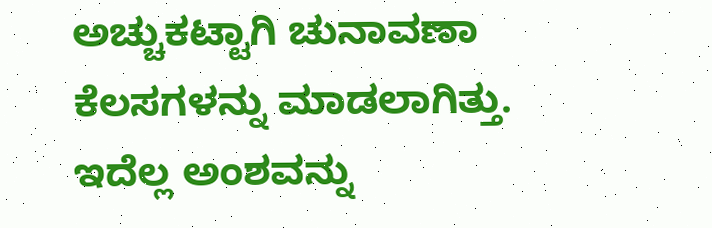ಅಚ್ಚುಕಟ್ಟಾಗಿ ಚುನಾವಣಾ ಕೆಲಸಗಳನ್ನು ಮಾಡಲಾಗಿತ್ತು. ಇದೆಲ್ಲ ಅಂಶವನ್ನು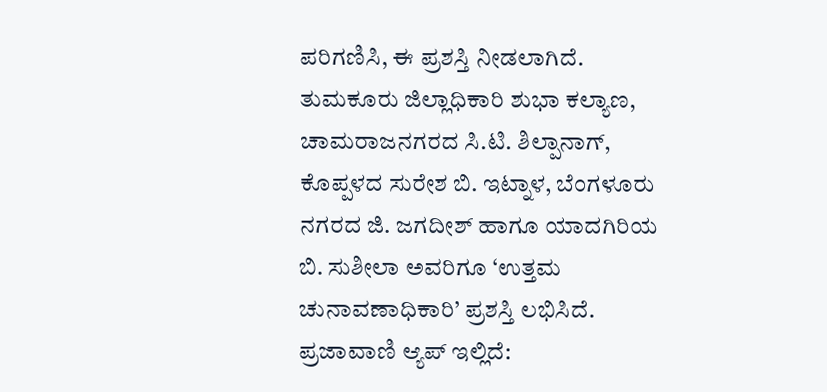ಪರಿಗಣಿಸಿ, ಈ ಪ್ರಶಸ್ತಿ ನೀಡಲಾಗಿದೆ.
ತುಮಕೂರು ಜಿಲ್ಲಾಧಿಕಾರಿ ಶುಭಾ ಕಲ್ಯಾಣ, ಚಾಮರಾಜನಗರದ ಸಿ.ಟಿ. ಶಿಲ್ಪಾನಾಗ್, ಕೊಪ್ಪಳದ ಸುರೇಶ ಬಿ. ಇಟ್ನಾಳ, ಬೆಂಗಳೂರು ನಗರದ ಜಿ. ಜಗದೀಶ್ ಹಾಗೂ ಯಾದಗಿರಿಯ ಬಿ. ಸುಶೀಲಾ ಅವರಿಗೂ ‘ಉತ್ತಮ ಚುನಾವಣಾಧಿಕಾರಿ’ ಪ್ರಶಸ್ತಿ ಲಭಿಸಿದೆ.
ಪ್ರಜಾವಾಣಿ ಆ್ಯಪ್ ಇಲ್ಲಿದೆ: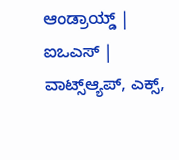ಆಂಡ್ರಾಯ್ಡ್ | ಐಒಎಸ್ | ವಾಟ್ಸ್ಆ್ಯಪ್, ಎಕ್ಸ್,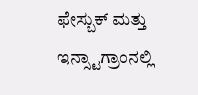ಫೇಸ್ಬುಕ್ ಮತ್ತು ಇನ್ಸ್ಟಾಗ್ರಾಂನಲ್ಲಿ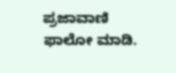ಪ್ರಜಾವಾಣಿ ಫಾಲೋ ಮಾಡಿ.